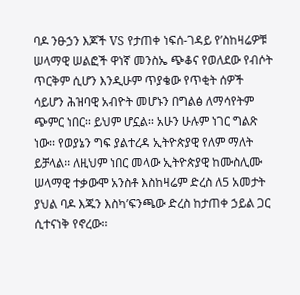ባዶ ንፁኃን እጆች VS የታጠቀ ነፍሰ-ገዳይ የ’ስከዛሬዎቹ ሠላማዊ ሠልፎች ዋነኛ መንስኤ ጭቆና የወለደው የብሶት ጥርቅም ሲሆን እንዲሁም ጥያቄው የጥቂት ሰዎች ሳይሆን ሕዝባዊ አብዮት መሆኑን በግልፅ ለማሳየትም ጭምር ነበር፡፡ ይህም ሆኗል፡፡ አሁን ሁሉም ነገር ግልጽ ነው፡፡ የወያኔን ግፍ ያልተረዳ ኢትዮጵያዊ የለም ማለት ይቻላል፡፡ ለዚህም ነበር መላው ኢትዮጵያዊ ከሙስሊሙ ሠላማዊ ተቃውሞ አንስቶ እስከዛሬም ድረስ ለ5 አመታት ያህል ባዶ እጁን እስካ’ፍንጫው ድረስ ከታጠቀ ኃይል ጋር ሲተናነቅ የኖረው፡፡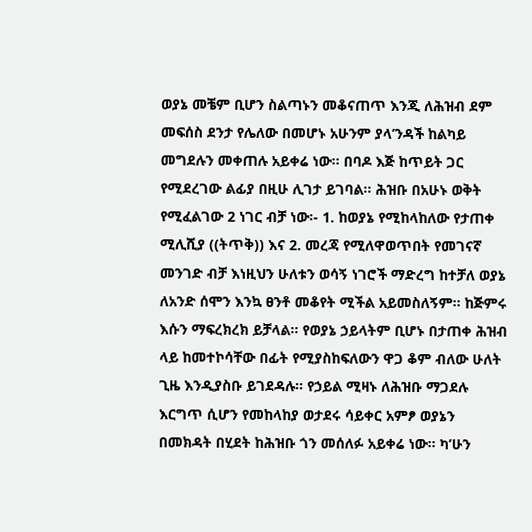ወያኔ መቼም ቢሆን ስልጣኑን መቆናጠጥ እንጂ ለሕዝብ ደም መፍሰስ ደንታ የሌለው በመሆኑ አሁንም ያላ’ንዳች ከልካይ መግደሉን መቀጠሉ አይቀሬ ነው፡፡ በባዶ እጅ ከጥይት ጋር የሚደረገው ልፊያ በዚሁ ሊገታ ይገባል፡፡ ሕዝቡ በአሁኑ ወቅት የሚፈልገው 2 ነገር ብቻ ነው፡- 1. ከወያኔ የሚከላከለው የታጠቀ ሚሊሺያ ((ትጥቅ)) እና 2. መረጃ የሚለዋወጥበት የመገናኛ መንገድ ብቻ እነዚህን ሁለቱን ወሳኝ ነገሮች ማድረግ ከተቻለ ወያኔ ለአንድ ሰሞን እንኳ ፀንቶ መቆየት ሚችል አይመስለኝም፡፡ ከጅምሩ እሱን ማፍረክረክ ይቻላል፡፡ የወያኔ ኃይላትም ቢሆኑ በታጠቀ ሕዝብ ላይ ከመተኮሳቸው በፊት የሚያስከፍለውን ዋጋ ቆም ብለው ሁለት ጊዜ እንዲያስቡ ይገደዳሉ፡፡ የኃይል ሚዛኑ ለሕዝቡ ማጋደሉ እርግጥ ሲሆን የመከላከያ ወታደሩ ሳይቀር አምፆ ወያኔን በመክዳት በሂደት ከሕዝቡ ጎን መሰለፉ አይቀሬ ነው፡፡ ካ’ሁን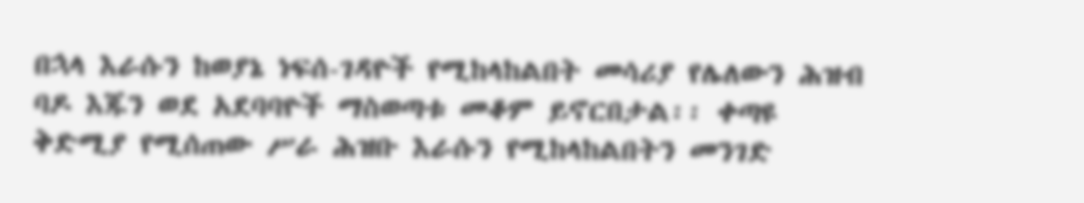በኋላ እራሱን ከወያኔ ነፍሰ-ገዳዮች የሚከላከልበት መሳሪያ የሌለውን ሕዝብ ባዶ እጁን ወደ አደባባዮች ማስወጣቱ መቆም ይኖርበታል፡፡ ቀጣዩ ቅድሚያ የሚሰጠው ሥራ ሕዝቡ እራሱን የሚከላከልበትን መንገድ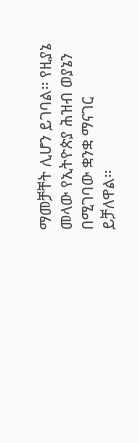ማመቻቸት ሊሆን ይገባል፡፡ የዚያኔ መላው የኢትዮጵያ ሕዝብ ወያኔን በሚገባው ቋንቋ ማናገር ይቻለዋል፡፡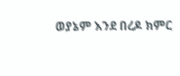ወያኔም እንደ በረዶ ክምር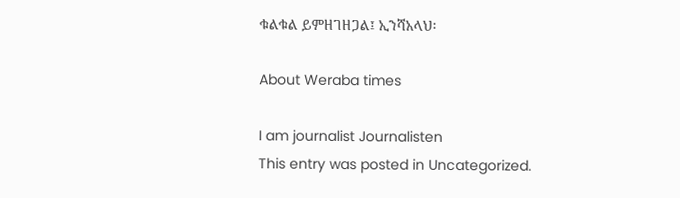ቁልቁል ይምዘገዘጋል፤ ኢንሻአላህ፡

About Weraba times

I am journalist Journalisten
This entry was posted in Uncategorized.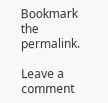Bookmark the permalink.

Leave a comment